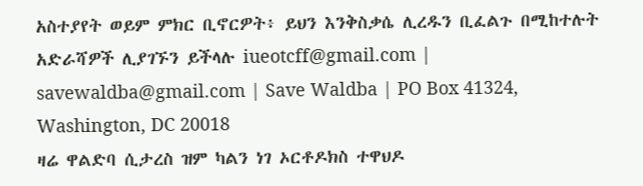አስተያየት ወይም ምክር ቢኖርዎት፥ ይህን እንቅስቃሴ ሊረዱን ቢፈልጉ በሚከተሉት አድራሻዎች ሊያገኙን ይችላሉ iueotcff@gmail.com | savewaldba@gmail.com | Save Waldba | PO Box 41324, Washington, DC 20018
ዛሬ ዋልድባ ሲታረስ ዝም ካልን ነገ ኦርቶዶክስ ተዋህዶ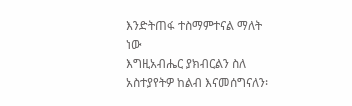እንድትጠፋ ተስማምተናል ማለት ነው
እግዚአብሔር ያክብርልን ስለ አስተያየትዎ ከልብ እናመሰግናለን፡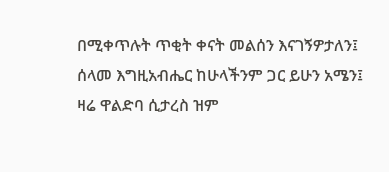በሚቀጥሉት ጥቂት ቀናት መልሰን እናገኝዎታለን፤ ሰላመ እግዚአብሔር ከሁላችንም ጋር ይሁን አሜን፤
ዛሬ ዋልድባ ሲታረስ ዝም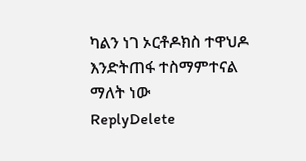ካልን ነገ ኦርቶዶክስ ተዋህዶ እንድትጠፋ ተስማምተናል ማለት ነው
ReplyDelete